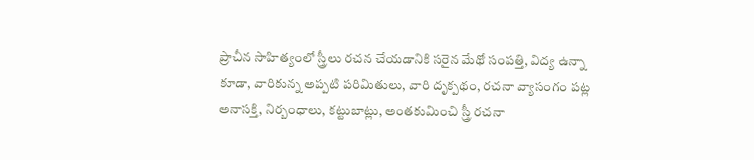ప్రాచీన సాహిత్యంలో స్త్రీలు రచన చేయడానికి సరైన మేథో సంపత్తి, విద్య ఉన్నా కూడా, వారికున్న అప్పటి పరిమితులు, వారి దృక్పథం, రచనా వ్యాసంగం పట్ల అనాసక్తి, నిర్బంధాలు, కట్టుబాట్లు, అంతకుమించి స్త్రీ రచనా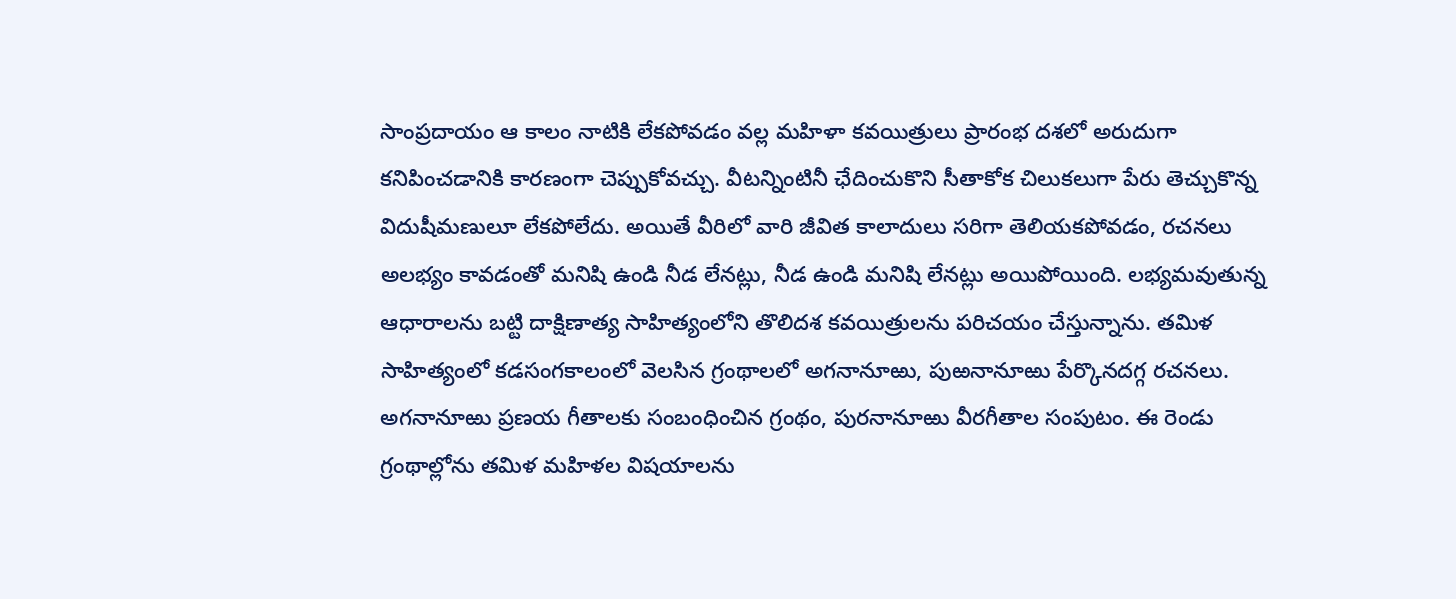సాంప్రదాయం ఆ కాలం నాటికి లేకపోవడం వల్ల మహిళా కవయిత్రులు ప్రారంభ దశలో అరుదుగా కనిపించడానికి కారణంగా చెప్పుకోవచ్చు. వీటన్నింటినీ ఛేదించుకొని సీతాకోక చిలుకలుగా పేరు తెచ్చుకొన్న విదుషీమణులూ లేకపోలేదు. అయితే వీరిలో వారి జీవిత కాలాదులు సరిగా తెలియకపోవడం, రచనలు అలభ్యం కావడంతో మనిషి ఉండి నీడ లేనట్లు, నీడ ఉండి మనిషి లేనట్లు అయిపోయింది. లభ్యమవుతున్న ఆధారాలను బట్టి దాక్షిణాత్య సాహిత్యంలోని తొలిదశ కవయిత్రులను పరిచయం చేస్తున్నాను. తమిళ సాహిత్యంలో కడసంగకాలంలో వెలసిన గ్రంథాలలో అగనానూఱు, పుఱనానూఱు పేర్కొనదగ్గ రచనలు. అగనానూఱు ప్రణయ గీతాలకు సంబంధించిన గ్రంథం, పురనానూఱు వీరగీతాల సంపుటం. ఈ రెండు గ్రంథాల్లోను తమిళ మహిళల విషయాలను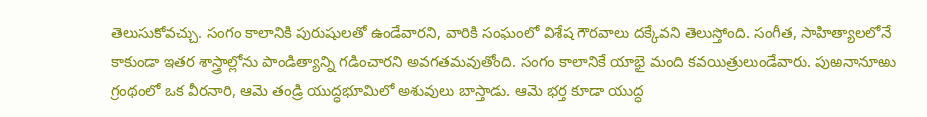తెలుసుకోవచ్చు. సంగం కాలానికి పురుషులతో ఉండేవారని, వారికి సంఘంలో విశేష గౌరవాలు దక్కేవని తెలుస్తోంది. సంగీత, సాహిత్యాలలోనే కాకుండా ఇతర శాస్త్రాల్లోను పాండిత్యాన్ని గడించారని అవగతమవుతోంది. సంగం కాలానికే యాభై మంది కవయిత్రులుండేవారు. పుఱనానూఱు గ్రంథంలో ఒక వీరనారి, ఆమె తండ్రి యుద్ధభూమిలో అశువులు బాస్తాడు. ఆమె భర్త కూడా యుద్ధ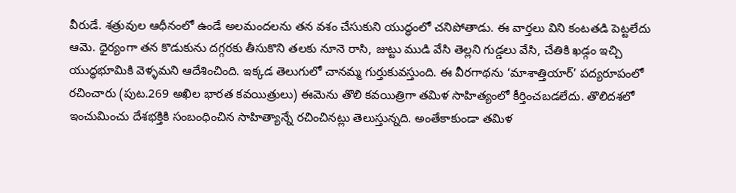వీరుడే. శత్రువుల ఆధీనంలో ఉండే అలమందలను తన వశం చేసుకుని యుద్ధంలో చనిపోతాడు. ఈ వార్తలు విని కంటతడి పెట్టలేదు ఆమె. ధైర్యంగా తన కొడుకును దగ్గరకు తీసుకొని తలకు నూనె రాసి, జుట్టు ముడి వేసి తెల్లని గుడ్డలు వేసి, చేతికి ఖడ్గం ఇచ్చి యుద్ధభూమికి వెళ్ళమని ఆదేశించింది. ఇక్కడ తెలుగులో చానమ్మ గుర్తుకువస్తుంది. ఈ వీరగాథను ‘మాశాత్తియార్’ పద్యరూపంలో రచించారు (పుట.269 అఖిల భారత కవయిత్రులు) ఈమెను తొలి కవయిత్రిగా తమిళ సాహిత్యంలో కీర్తించబడలేదు. తొలిదశలో ఇంచుమించు దేశభక్తికి సంబంధించిన సాహిత్యాన్నే రచించినట్లు తెలుస్తున్నది. అంతేకాకుండా తమిళ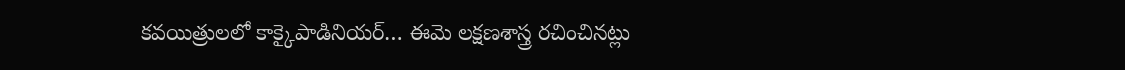కవయిత్రులలో కాక్కైపాడినియర్… ఈమె లక్షణశాస్త్ర రచించినట్లు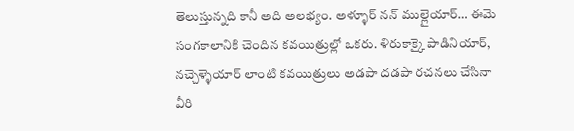తెలుస్తున్నది కానీ అది అలభ్యం. అళ్ళూర్ నన్ ముల్లైయార్… ఈమె సంగకాలానికి చెందిన కవయిత్రుల్లో ఒకరు. ళిరుకాక్కై పాడినియార్, నచ్చెళ్ళెయార్ లాంటి కవయిత్రులు అడపా దడపా రచనలు చేసినా వీరి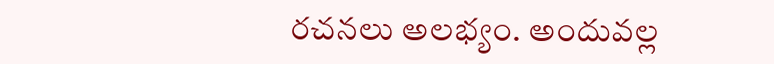రచనలు అలభ్యం. అందువల్ల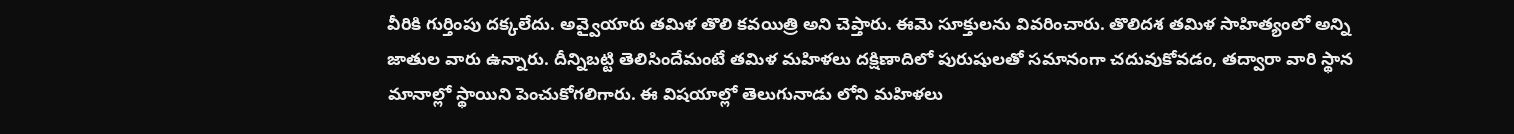వీరికి గుర్తింపు దక్కలేదు. అవ్వైయారు తమిళ తొలి కవయిత్రి అని చెప్తారు. ఈమె సూక్తులను వివరించారు. తొలిదశ తమిళ సాహిత్యంలో అన్ని జాతుల వారు ఉన్నారు. దీన్నిబట్టి తెలిసిందేమంటే తమిళ మహిళలు దక్షిణాదిలో పురుషులతో సమానంగా చదువుకోవడం, తద్వారా వారి స్థాన మానాల్లో స్థాయిని పెంచుకోగలిగారు. ఈ విషయాల్లో తెలుగునాడు లోని మహిళలు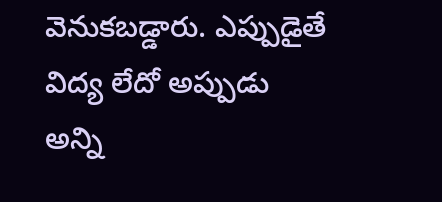వెనుకబడ్డారు. ఎప్పుడైతే విద్య లేదో అప్పుడు అన్ని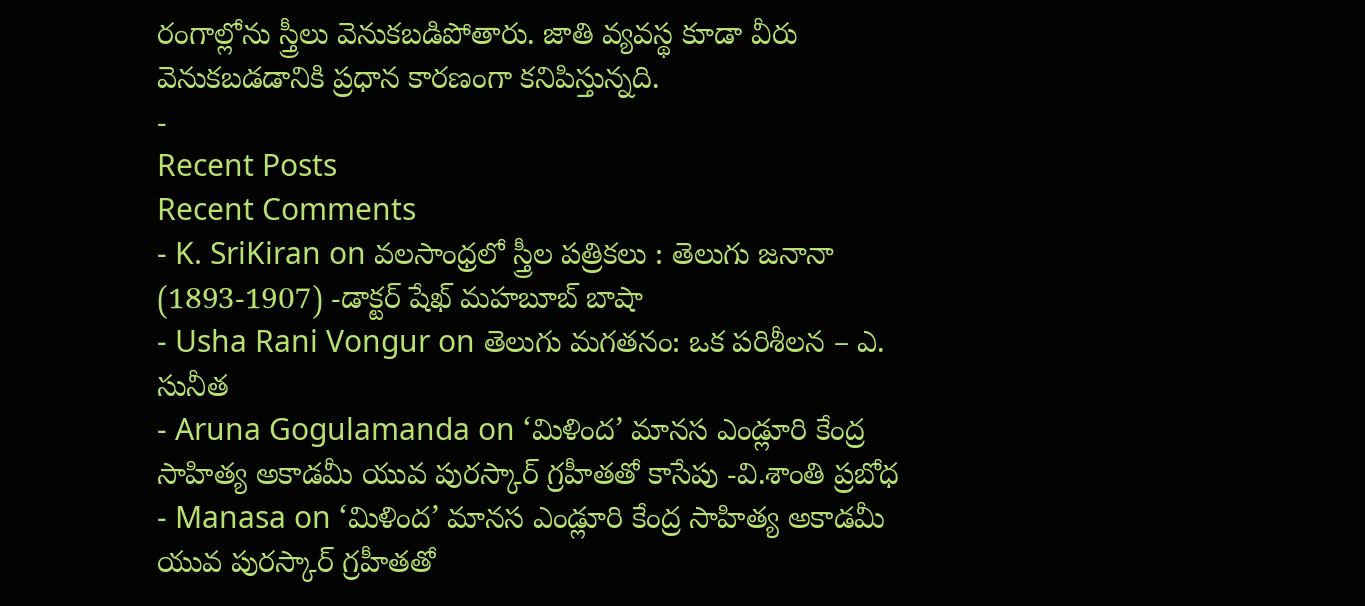రంగాల్లోను స్త్రీలు వెనుకబడిపోతారు. జాతి వ్యవస్థ కూడా వీరు వెనుకబడడానికి ప్రధాన కారణంగా కనిపిస్తున్నది.
-
Recent Posts
Recent Comments
- K. SriKiran on వలసాంధ్రలో స్త్రీల పత్రికలు : తెలుగు జనానా (1893-1907) -డాక్టర్ షేఖ్ మహబూబ్ బాషా
- Usha Rani Vongur on తెలుగు మగతనం: ఒక పరిశీలన – ఎ. సునీత
- Aruna Gogulamanda on ‘మిళింద’ మానస ఎండ్లూరి కేంద్ర సాహిత్య అకాడమీ యువ పురస్కార్ గ్రహీతతో కాసేపు -వి.శాంతి ప్రబోధ
- Manasa on ‘మిళింద’ మానస ఎండ్లూరి కేంద్ర సాహిత్య అకాడమీ యువ పురస్కార్ గ్రహీతతో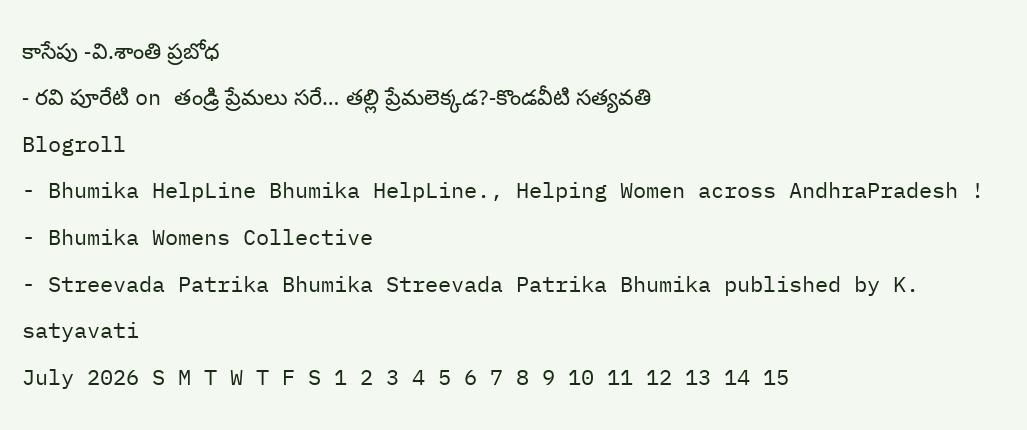కాసేపు -వి.శాంతి ప్రబోధ
- రవి పూరేటి on తండ్రి ప్రేమలు సరే… తల్లి ప్రేమలెక్కడ?-కొండవీటి సత్యవతి
Blogroll
- Bhumika HelpLine Bhumika HelpLine., Helping Women across AndhraPradesh !
- Bhumika Womens Collective
- Streevada Patrika Bhumika Streevada Patrika Bhumika published by K. satyavati
July 2026 S M T W T F S 1 2 3 4 5 6 7 8 9 10 11 12 13 14 15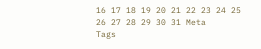16 17 18 19 20 21 22 23 24 25 26 27 28 29 30 31 Meta
Tags